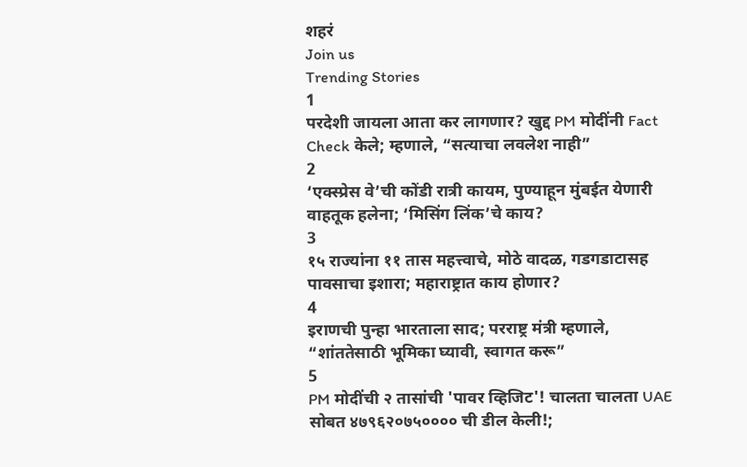शहरं
Join us
Trending Stories
1
परदेशी जायला आता कर लागणार? खुद्द PM मोदींनी Fact Check केले; म्हणाले, “सत्याचा लवलेश नाही”
2
‘एक्स्प्रेस वे’ची कोंडी रात्री कायम, पुण्याहून मुंबईत येणारी वाहतूक हलेना; ‘मिसिंग लिंक’चे काय?
3
१५ राज्यांना ११ तास महत्त्वाचे, मोठे वादळ, गडगडाटासह पावसाचा इशारा; महाराष्ट्रात काय होणार?
4
इराणची पुन्हा भारताला साद; परराष्ट्र मंत्री म्हणाले, “शांततेसाठी भूमिका घ्यावी, स्वागत करू”
5
PM मोदींची २ तासांची 'पावर व्हिजिट'! चालता चालता UAE सोबत ४७९६२०७५०००० ची डील केली!;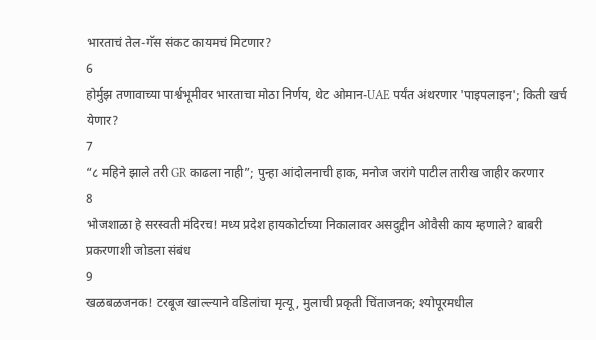भारताचं तेल-गॅस संकट कायमचं मिटणार?
6
होर्मुझ तणावाच्या पार्श्वभूमीवर भारताचा मोठा निर्णय, थेट ओमान-UAE पर्यंत अंथरणार 'पाइपलाइन'; किती खर्च येणार?
7
“८ महिने झाले तरी GR काढला नाही”; पुन्हा आंदोलनाची हाक, मनोज जरांगे पाटील तारीख जाहीर करणार
8
भोजशाळा हे सरस्वती मंदिरच! मध्य प्रदेश हायकोर्टाच्या निकालावर असदुद्दीन ओवैसी काय म्हणाले? बाबरी प्रकरणाशी जोडला संबंध
9
खळबळजनक! टरबूज खाल्ल्याने वडिलांचा मृत्यू, मुलाची प्रकृती चिंताजनक; श्योपूरमधील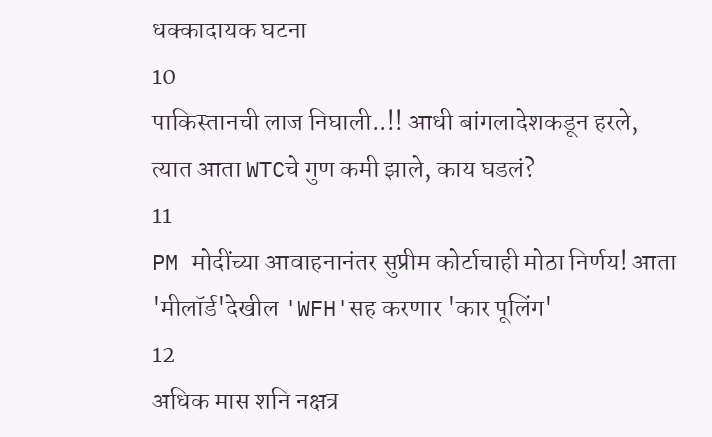धक्कादायक घटना
10
पाकिस्तानची लाज निघाली..!! आधी बांगलादेशकडून हरले, त्यात आता WTCचे गुण कमी झाले, काय घडलं?
11
PM मोदींच्या आवाहनानंतर सुप्रीम कोर्टाचाही मोठा निर्णय! आता 'मीलॉर्ड'देखील 'WFH'सह करणार 'कार पूलिंग'
12
अधिक मास शनि नक्षत्र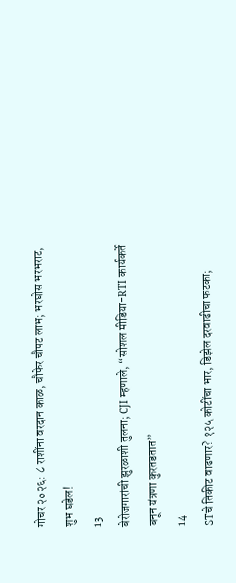गोचर २०२६: ८ राशींना वरदान काळ, चौफेर चौपट लाभ; भरघोस भरभराट, शुभ घडेल!
13
बेरोजगारांची झुरळाशी तुलना; CJI म्हणाले, “सोशल मीडिया-RTI कार्यकर्ते बनून यंत्रणा कुरतडतात”
14
STचे तिकीट वाढणार? १२५ कोटींचा भार, डिझेल दरवाढीचा फटका;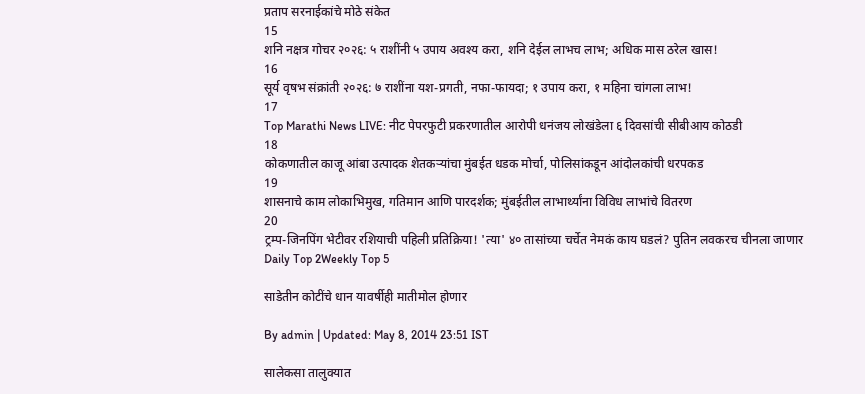प्रताप सरनाईकांचे मोठे संकेत
15
शनि नक्षत्र गोचर २०२६: ५ राशींनी ५ उपाय अवश्य करा, शनि देईल लाभच लाभ; अधिक मास ठरेल खास!
16
सूर्य वृषभ संक्रांती २०२६: ७ राशींना यश-प्रगती, नफा-फायदा; १ उपाय करा, १ महिना चांगला लाभ!
17
Top Marathi News LIVE: नीट पेपरफुटी प्रकरणातील आरोपी धनंजय लोखंडेला ६ दिवसांची सीबीआय कोठडी
18
कोकणातील काजू आंबा उत्पादक शेतकऱ्यांचा मुंबईत धडक मोर्चा, पोलिसांकडून आंदोलकांची धरपकड
19
शासनाचे काम लोकाभिमुख, गतिमान आणि पारदर्शक; मुंबईतील लाभार्थ्यांना विविध लाभांचे वितरण
20
ट्रम्प-जिनपिंग भेटीवर रशियाची पहिली प्रतिक्रिया! 'त्या' ४० तासांच्या चर्चेत नेमकं काय घडलं? पुतिन लवकरच चीनला जाणार
Daily Top 2Weekly Top 5

साडेतीन कोटींचे धान यावर्षीही मातीमोल होणार

By admin | Updated: May 8, 2014 23:51 IST

सालेकसा तालुक्यात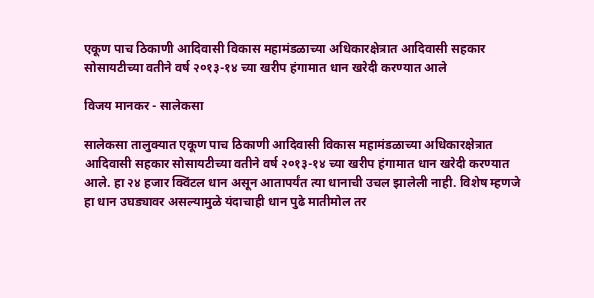एकूण पाच ठिकाणी आदिवासी विकास महामंडळाच्या अधिकारक्षेत्रात आदिवासी सहकार सोसायटीच्या वतीने वर्ष २०१३-१४ च्या खरीप हंगामात धान खरेदी करण्यात आले

विजय मानकर - सालेकसा

सालेकसा तालुक्यात एकूण पाच ठिकाणी आदिवासी विकास महामंडळाच्या अधिकारक्षेत्रात आदिवासी सहकार सोसायटीच्या वतीने वर्ष २०१३-१४ च्या खरीप हंगामात धान खरेदी करण्यात आले. हा २४ हजार क्विंटल धान असून आतापर्यंत त्या धानाची उचल झालेली नाही. विशेष म्हणजे हा धान उघड्यावर असल्यामुळे यंदाचाही धान पुढे मातीमोल तर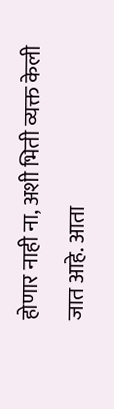होणार नाही ना, अशी भिती व्यक्त केली जात आहे. आता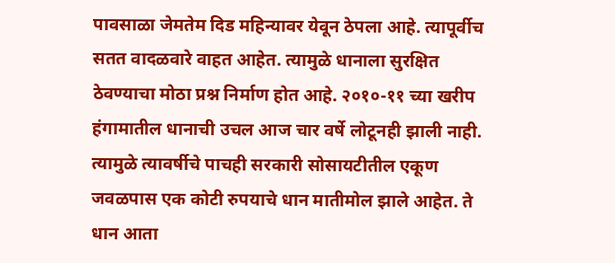पावसाळा जेमतेम दिड महिन्यावर येवून ठेपला आहे. त्यापूर्वीच सतत वादळवारे वाहत आहेत. त्यामुळे धानाला सुरक्षित ठेवण्याचा मोठा प्रश्न निर्माण होत आहे. २०१०-११ च्या खरीप हंगामातील धानाची उचल आज चार वर्षे लोटूनही झाली नाही. त्यामुळे त्यावर्षीचे पाचही सरकारी सोसायटीतील एकूण जवळपास एक कोटी रुपयाचे धान मातीमोल झाले आहेत. ते धान आता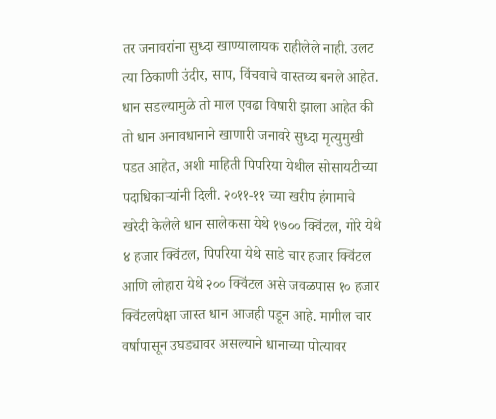तर जनावरांना सुध्दा खाण्यालायक राहीलेले नाही. उलट त्या ठिकाणी उंदीर, साप, विंचवाचे वास्तव्य बनले आहेत. धान सडल्यामुळे तो माल एवढा विषारी झाला आहेत की तो धान अनावधानाने खाणारी जनावरे सुध्दा मृत्युमुखी पडत आहेत, अशी माहिती पिपरिया येथील सोसायटीच्या पदाधिकार्‍यांनी दिली. २०११-११ च्या खरीप हंगामाचे खरेदी केलेले धान सालेकसा येथे १७०० क्विंटल, गोरे येथे ४ हजार क्विंटल, पिपरिया येथे साडे चार हजार क्विंटल आणि लोहारा येथे २०० क्विंटल असे जवळपास १० हजार क्विंटलपेक्षा जास्त धान आजही पडून आहे. मागील चार वर्षापासून उघड्यावर असल्याने धानाच्या पोत्यावर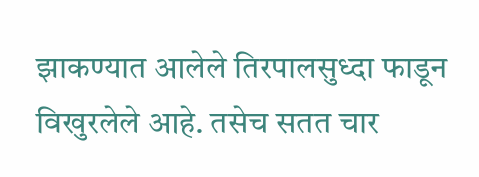झाकण्यात आलेले तिरपालसुध्दा फाडून विखुरलेले आहे. तसेच सतत चार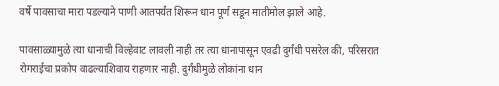वर्षे पावसाचा मारा पडल्याने पाणी आतपर्यंत शिरून धान पूर्ण सडून मातीमोल झाले आहे.

पावसाळ्यामुळे त्या धानाची विल्हेवाट लावली नाही तर त्या धानापासून एवढी दुर्गंधी पसरेल की, परिसरात रोगराईचा प्रकोप वाढल्याशिवाय राहणार नाही. दुर्गंधीमुळे लोकांना धान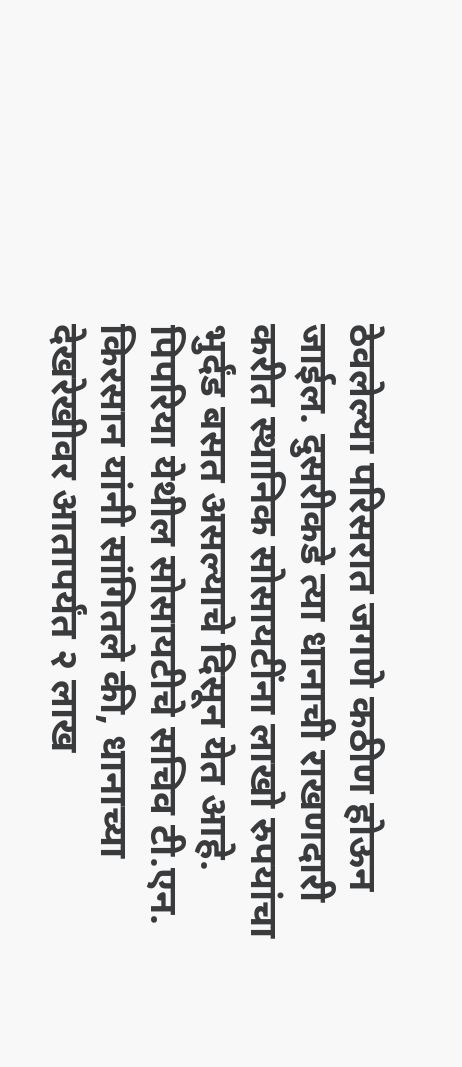ठेवलेल्या परिसरात जगणे कठीण होऊन जाईल. दुसरीकडे त्या धानाची राखणदारी करीत स्थानिक सोसायटींना लाखो रुपयांचा भुर्दंड बसत असल्याचे दिसून येत आहे. पिपरिया येथील सोसायटीचे सचिव टी.एन. किरसान यांनी सांगितले की, धानाच्या देखरेखीवर आतापर्यंत २ लाख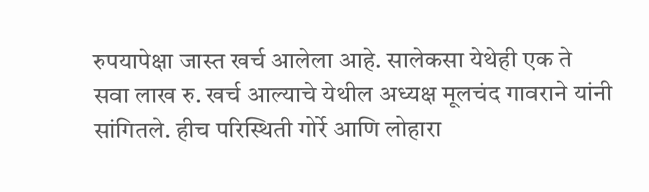रुपयापेक्षा जास्त खर्च आलेला आहे. सालेकसा येथेही एक ते सवा लाख रु. खर्च आल्याचे येथील अध्यक्ष मूलचंद गावराने यांनी सांगितले. हीच परिस्थिती गोर्रे आणि लोहारा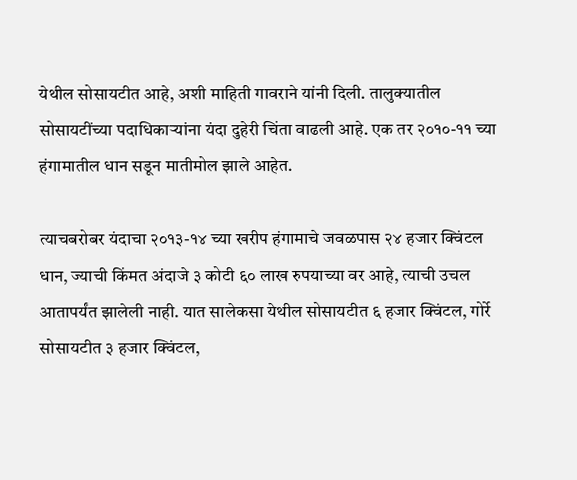येथील सोसायटीत आहे, अशी माहिती गावराने यांनी दिली. तालुक्यातील सोसायटींच्या पदाधिकार्‍यांना यंदा दुहेरी चिंता वाढली आहे. एक तर २०१०-११ च्या हंगामातील धान सडून मातीमोल झाले आहेत.

त्याचबरोबर यंदाचा २०१३-१४ च्या खरीप हंगामाचे जवळपास २४ हजार क्विंटल धान, ज्याची किंमत अंदाजे ३ कोटी ६० लाख रुपयाच्या वर आहे, त्याची उचल आतापर्यंत झालेली नाही. यात सालेकसा येथील सोसायटीत ६ हजार क्विंटल, गोर्रे सोसायटीत ३ हजार क्विंटल,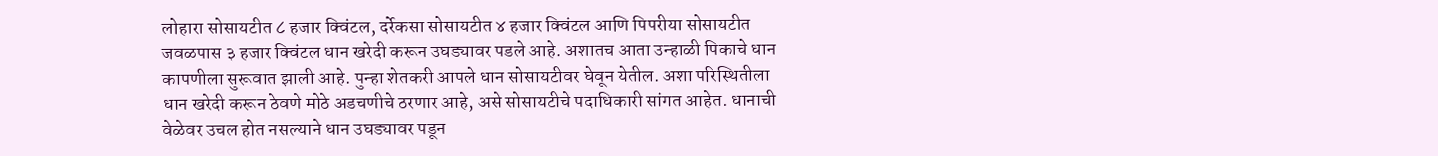लोहारा सोसायटीत ८ हजार क्विंटल, दर्रेकसा सोसायटीत ४ हजार क्विंटल आणि पिपरीया सोसायटीत जवळपास ३ हजार क्विंटल धान खरेदी करून उघड्यावर पडले आहे. अशातच आता उन्हाळी पिकाचे धान कापणीला सुरूवात झाली आहे. पुन्हा शेतकरी आपले धान सोसायटीवर घेवून येतील. अशा परिस्थितीला धान खरेदी करून ठेवणे मोठे अडचणीचे ठरणार आहे, असे सोसायटीचे पदाधिकारी सांगत आहेत. धानाची वेळेवर उचल होत नसल्याने धान उघड्यावर पडून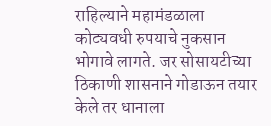राहिल्याने महामंडळाला कोट्यवधी रुपयाचे नुकसान भोगावे लागते. जर सोसायटीच्या ठिकाणी शासनाने गोडाऊन तयार केले तर धानाला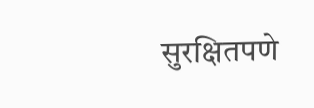सुरक्षितपणे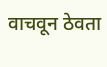वाचवून ठेवता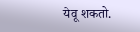येवू शकतो.